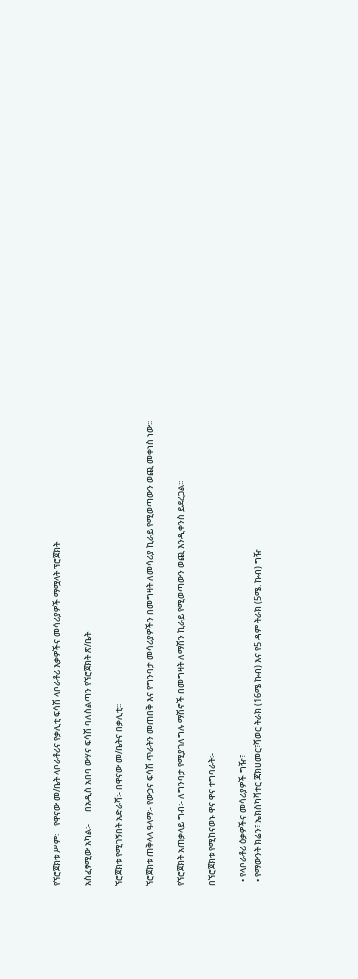የኘሮጀክቱ ሥም፡    የዋናው መ/ቤት ላቦራቶሪና የቃሊቲ ፍሳሽ ላቦራቶሪ እቃዎችና መሳሪያዎች ማሟላት ፕሮጀክት

አስፈፃሚው አካል፡-      በአዲስ አበባ ውሃና ፍሳሽ ባለስልጣን የኘሮጀክት ጽ/ቤት

ኘሮጀክቱ የሚገኝበት አድራሻ፡- በዋናው መ/ቤትና በቃሊቲ፡፡

ኘሮጀክቱ ጠቅላላ ዓላማ፡- የውኃና ፍሳሽ ጥራትን መጠበቅ እና የግንባታ መሳሪያዎችን በመግዛት ለመሳሪያ ኪራይ የሚወጣውን ወጪ መቀነስ ነው፡፡

የኘሮጀክት አጠቃላይ ግብ፡- ለግንባታ የሚያገለግሉ ማሽኖች በመግዛት ለማሽን ኪራይ የሚወጣውን ወጪ እንዲቀንስ ይደረጋል፡፡

በኘሮጀክቱ የሚከናወኑ ዋና ዋና ተግባራት፡-

  • የላቦራቶሪ ዕቃዎችና መሳሪያዎች ግዥ፣
  • የማውንት ክሬን፣ ኤክስካቫተር ጃክሀመር፣ሻወር ትራክ (16ሜ ኩብ) እና የ5 ዳም ትራክ (5ሜ. ኩብ) ግዥ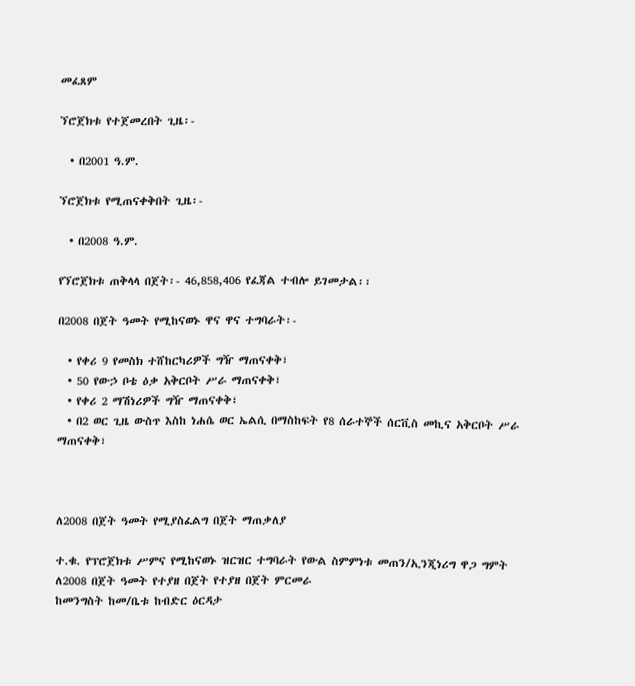መፈጸም

ኘሮጀክቱ የተጀመረበት ጊዜ፡-

  • በ2001 ዓ.ም.

ኘሮጀክቱ የሚጠናቀቅበት ጊዜ፡-

  • በ2008 ዓ.ም.

የኘሮጀክቱ ጠቅላላ በጀት፡- 46,858,406 የፈጃል ተብሎ ይገመታል፡፡

በ2008 በጀት ዓመት የሚከናወኑ ዋና ዋና ተግባራት፡-

  • የቀሪ 9 የመስክ ተሸከርካሪዎች ግዥ ማጠናቀቅ፣
  • 50 የውኃ ቦቴ ዕቃ አቅርቦት ሥራ ማጠናቀቅ፣
  • የቀሪ 2 ማሽነሪዎች ግዥ ማጠናቀቅ፣
  • በ2 ወር ጊዜ ውስጥ እስከ ነሐሴ ወር ኤልሲ በማስከፍት የ8 ሰራተኞች ሰርቪስ መኪና አቅርቦት ሥራ ማጠናቀቅ፣



ለ2008 በጀት ዓመት የሚያስፈልግ በጀት ማጠቃለያ

ተ.ቁ. የፕሮጀክቱ ሥምና የሚከናወኑ ዝርዝር ተግባራት የውል ስምምነቱ መጠን/ኢንጂነሪግ ዋጋ ግምት ለ2008 በጀት ዓመት የተያዘ በጀት የተያዘ በጀት ምርመራ
ከመንግስት ከመ/ቤቱ ከብድር ዕርዳታ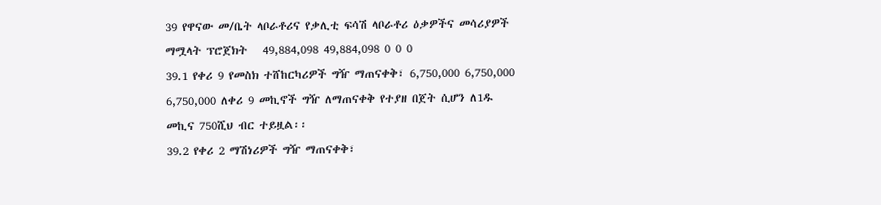39 የዋናው መ/ቤት ላቦራቶሪና የቃሊቲ ፍሳሽ ላቦራቶሪ ዕቃዎችና መሳሪያዎች ማሟላት ፕሮጀክት   49,884,098 49,884,098 0 0 0
39.1 የቀሪ 9 የመስክ ተሸከርካሪዎች ግዥ ማጠናቀቅ፣ 6,750,000 6,750,000 6,750,000 ለቀሪ 9 መኪኖች ግዥ ለማጠናቀቅ የተያዘ በጀት ሲሆን ለ1ዱ መኪና 750ሺህ ብር ተይዟል፡፡
39.2 የቀሪ 2 ማሽነሪዎች ግዥ ማጠናቀቅ፣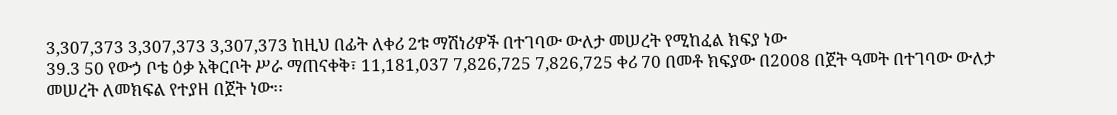3,307,373 3,307,373 3,307,373 ከዚህ በፊት ለቀሪ 2ቱ ማሽነሪዎች በተገባው ውለታ መሠረት የሚከፈል ክፍያ ነው
39.3 50 የውኃ ቦቴ ዕቃ አቅርቦት ሥራ ማጠናቀቅ፣ 11,181,037 7,826,725 7,826,725 ቀሪ 70 በመቶ ክፍያው በ2008 በጀት ዓመት በተገባው ውለታ መሠረት ለመክፍል የተያዘ በጀት ነው፡፡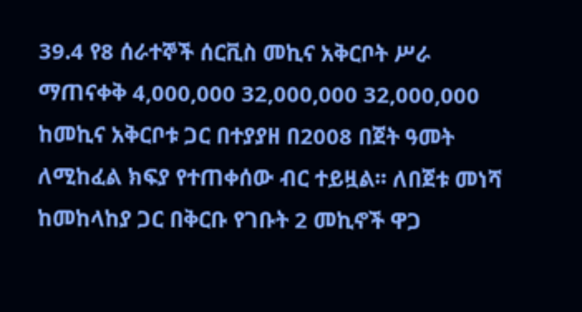39.4 የ8 ሰራተኞች ሰርቪስ መኪና አቅርቦት ሥራ ማጠናቀቅ 4,000,000 32,000,000 32,000,000 ከመኪና አቅርቦቱ ጋር በተያያዘ በ2008 በጀት ዓመት ለሚከፈል ክፍያ የተጠቀሰው ብር ተይዟል፡፡ ለበጀቱ መነሻ ከመከላከያ ጋር በቅርቡ የገቡት 2 መኪኖች ዋጋ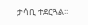ታሳቢ ተደርጓል፡፡